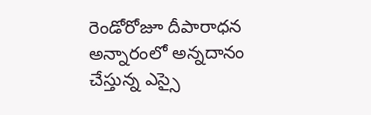రెండోరోజూ దీపారాధన
అన్నారంలో అన్నదానం చేస్తున్న ఎస్సై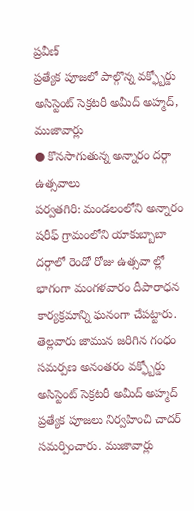ప్రవీణ్
ప్రత్యేక పూజలో పాల్గొన్న వక్ఫ్బోర్డు అసిస్టెంట్ సెక్రటరీ అమీద్ అహ్మద్, ముజావార్లు
● కొనసాగుతున్న అన్నారం దర్గా ఉత్సవాలు
పర్వతగిరి: మండలంలోని అన్నారం షరీఫ్ గ్రామంలోని యాకుబ్బాబా దర్గాలో రెండో రోజు ఉత్సవా ల్లో భాగంగా మంగళవారం దీపారాధన కార్యక్రమాన్ని ఘనంగా చేపట్టారు. తెల్లవారు జామున జరిగిన గంధం సమర్పణ అనంతరం వక్ఫ్బోర్డు అసిస్టెంట్ సెక్రటరీ అమీద్ అహ్మద్ ప్రత్యేక పూజలు నిర్వహించి చాదర్ సమర్పించారు. ముజావార్లు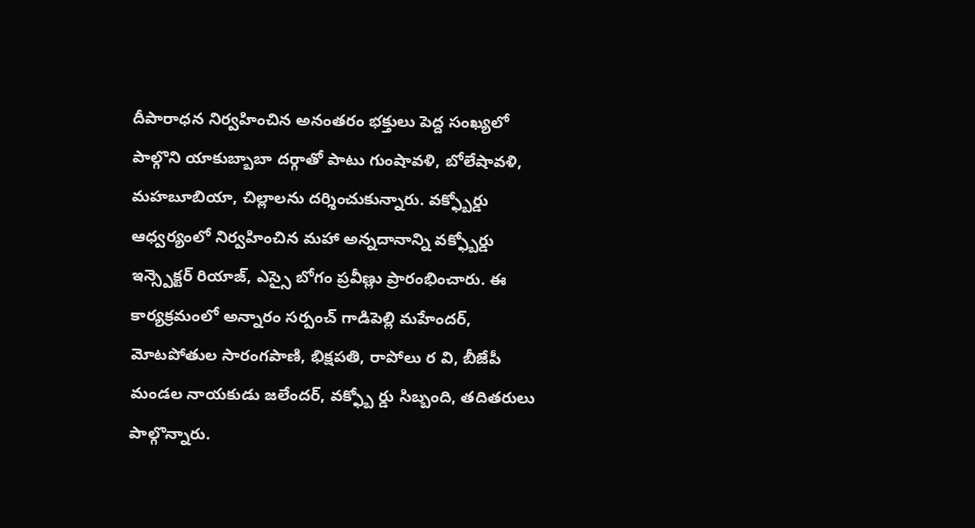దీపారాధన నిర్వహించిన అనంతరం భక్తులు పెద్ద సంఖ్యలో పాల్గొని యాకుబ్బాబా దర్గాతో పాటు గుంషావళి, బోలేషావళి, మహబూబియా, చిల్లాలను దర్శించుకున్నారు. వక్ఫ్బోర్డు ఆధ్వర్యంలో నిర్వహించిన మహా అన్నదానాన్ని వక్ఫ్బోర్డు ఇన్స్పెక్టర్ రియాజ్, ఎస్సై బోగం ప్రవీణ్లు ప్రారంభించారు. ఈ కార్యక్రమంలో అన్నారం సర్పంచ్ గాడిపెల్లి మహేందర్, మోటపోతుల సారంగపాణి, భిక్షపతి, రాపోలు ర వి, బీజేపీ మండల నాయకుడు జలేందర్, వక్ఫ్బో ర్డు సిబ్బంది, తదితరులు పాల్గొన్నారు.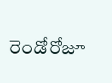రెండోరోజూ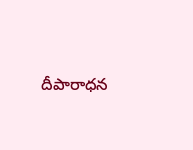దీపారాధన